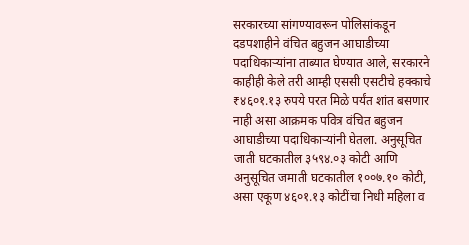सरकारच्या सांगण्यावरून पोलिसांकडून दडपशाहीने वंचित बहुजन आघाडीच्या पदाधिकाऱ्यांना ताब्यात घेण्यात आले, सरकारने काहीही केले तरी आम्ही एससी एसटीचे हक्काचे ₹४६०१.१३ रुपये परत मिळे पर्यंत शांत बसणार नाही असा आक्रमक पवित्र वंचित बहुजन आघाडीच्या पदाधिकाऱ्यांनी घेतला. अनुसूचित जाती घटकातील ३५९४.०३ कोटी आणि अनुसूचित जमाती घटकातील १००७.१० कोटी, असा एकूण ४६०१.१३ कोटींचा निधी महिला व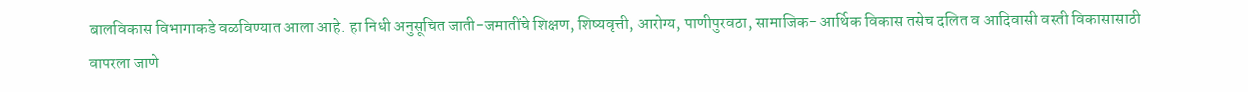बालविकास विभागाकडे वळविण्यात आला आहे. हा निधी अनुसूचित जाती-जमातींचे शिक्षण, शिष्यवृत्ती, आरोग्य, पाणीपुरवठा, सामाजिक- आर्थिक विकास तसेच दलित व आदिवासी वस्ती विकासासाठी वापरला जाणे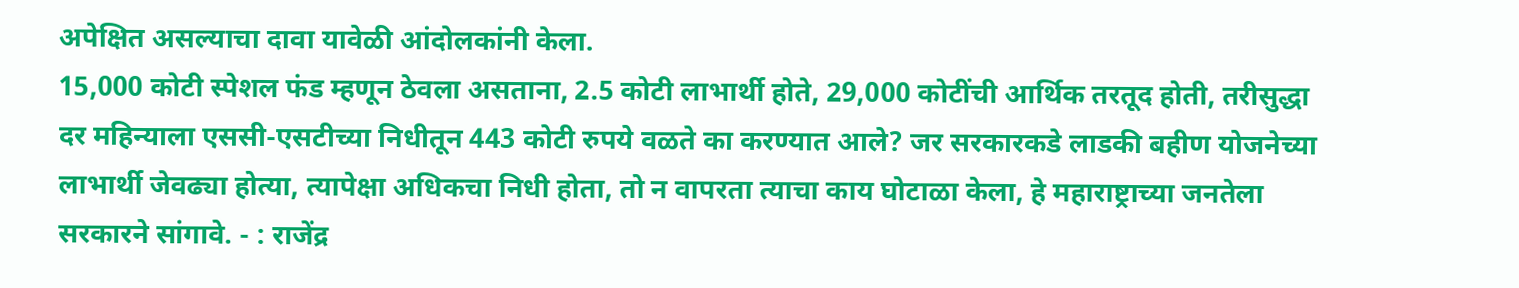अपेक्षित असल्याचा दावा यावेळी आंदोलकांनी केला.
15,000 कोटी स्पेशल फंड म्हणून ठेवला असताना, 2.5 कोटी लाभार्थी होते, 29,000 कोटींची आर्थिक तरतूद होती, तरीसुद्धा दर महिन्याला एससी-एसटीच्या निधीतून 443 कोटी रुपये वळते का करण्यात आले? जर सरकारकडे लाडकी बहीण योजनेच्या लाभार्थी जेवढ्या होत्या, त्यापेक्षा अधिकचा निधी होता, तो न वापरता त्याचा काय घोटाळा केला, हे महाराष्ट्राच्या जनतेला सरकारने सांगावे. - : राजेंद्र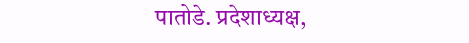पातोडे. प्रदेशाध्यक्ष,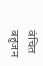वंचित बहुजन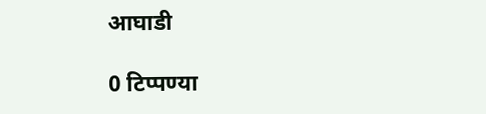आघाडी

0 टिप्पण्या